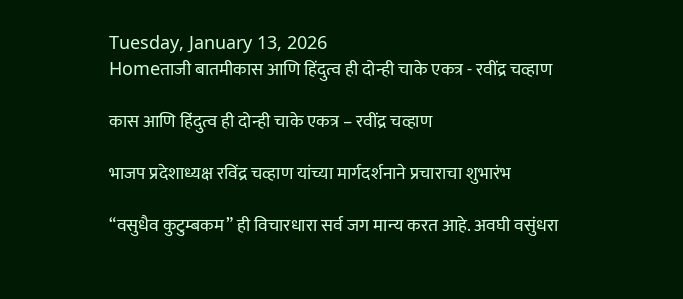Tuesday, January 13, 2026
Homeताजी बातमीकास आणि हिंदुत्व ही दोन्ही चाके एकत्र - रवींद्र चव्हाण

कास आणि हिंदुत्व ही दोन्ही चाके एकत्र – रवींद्र चव्हाण

भाजप प्रदेशाध्यक्ष रविंद्र चव्हाण यांच्या मार्गदर्शनाने प्रचाराचा शुभारंभ

“वसुधैव कुटुम्बकम” ही विचारधारा सर्व जग मान्य करत आहे. अवघी वसुंधरा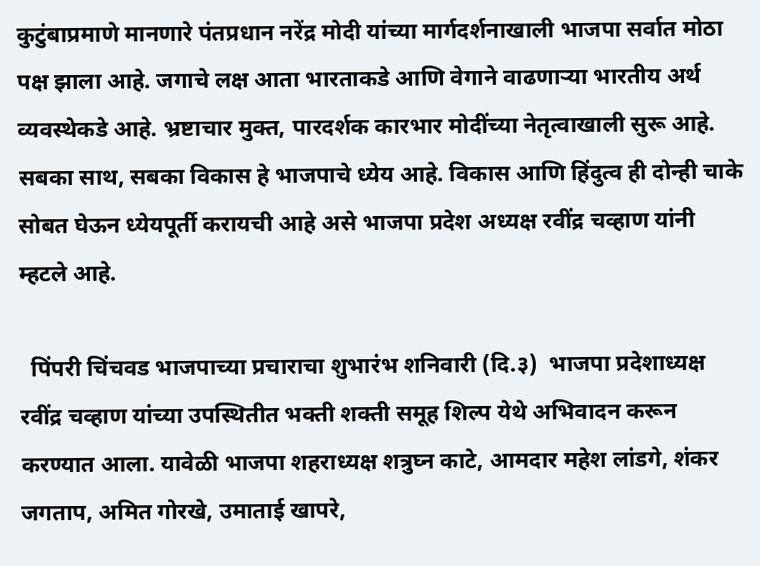कुटुंबाप्रमाणे मानणारे पंतप्रधान नरेंद्र मोदी यांच्या मार्गदर्शनाखाली भाजपा सर्वात मोठा पक्ष झाला आहे. जगाचे लक्ष आता भारताकडे आणि वेगाने वाढणाऱ्या भारतीय अर्थ व्यवस्थेकडे आहे. भ्रष्टाचार मुक्त, पारदर्शक कारभार मोदींच्या नेतृत्वाखाली सुरू आहे. सबका साथ, सबका विकास हे भाजपाचे ध्येय आहे. विकास आणि हिंदुत्व ही दोन्ही चाके सोबत घेऊन ध्येयपूर्ती करायची आहे असे भाजपा प्रदेश अध्यक्ष रवींद्र चव्हाण यांनी म्हटले आहे.

  पिंपरी चिंचवड भाजपाच्या प्रचाराचा शुभारंभ शनिवारी (दि.३)  भाजपा प्रदेशाध्यक्ष रवींद्र चव्हाण यांच्या उपस्थितीत भक्ती शक्ती समूह शिल्प येथे अभिवादन करून करण्यात आला. यावेळी भाजपा शहराध्यक्ष शत्रुघ्न काटे, आमदार महेश लांडगे, शंकर जगताप, अमित गोरखे, उमाताई खापरे,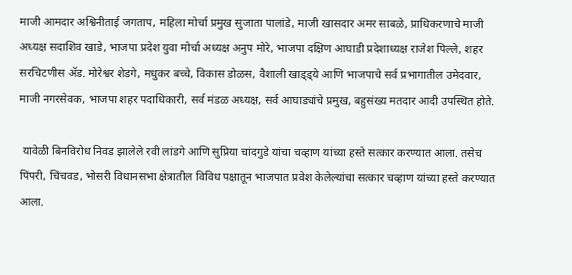माजी आमदार अश्विनीताई जगताप, महिला मोर्चा प्रमुख सुजाता पालांडे, माजी खासदार अमर साबळे, प्राधिकरणाचे माजी अध्यक्ष सदाशिव खाडे, भाजपा प्रदेश युवा मोर्चा अध्यक्ष अनुप मोरे, भाजपा दक्षिण आघाडी प्रदेशाध्यक्ष राजेश पिल्ले, शहर सरचिटणीस ॲड. मोरेश्वर शेडगे, मधुकर बच्चे, विकास डोळस, वैशाली खाड्ड्ये आणि भाजपाचे सर्व प्रभागातील उमेदवार, माजी नगरसेवक, भाजपा शहर पदाधिकारी, सर्व मंडळ अध्यक्ष, सर्व आघाड्यांचे प्रमुख, बहुसंख्य मतदार आदी उपस्थित होते.

 यावेळी बिनविरोध निवड झालेले रवी लांडगे आणि सुप्रिया चांदगुडे यांचा चव्हाण यांच्या हस्ते सत्कार करण्यात आला. तसेच पिंपरी, चिंचवड, भोसरी विधानसभा क्षेत्रातील विविध पक्षातून भाजपात प्रवेश केलेल्यांचा सत्कार चव्हाण यांच्या हस्ते करण्यात आला.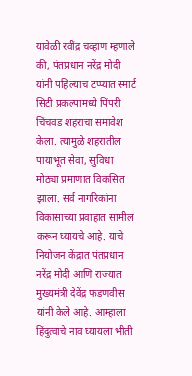यावेळी रवींद्र चव्हाण म्हणाले की, पंतप्रधान नरेंद्र मोदी यांनी पहिल्याच टप्प्यात स्मार्ट सिटी प्रकल्पामध्ये पिंपरी चिंचवड शहराचा समावेश केला. त्यामुळे शहरातील पायाभूत सेवा, सुविधा मोठ्या प्रमाणात विकसित झाला. सर्व नागरिकांना विकासाच्या प्रवाहात सामील करून घ्यायचे आहे. याचे नियोजन केंद्रात पंतप्रधान नरेंद्र मोदी आणि राज्यात मुख्यमंत्री देवेंद्र फडणवीस यांनी केले आहे. आम्हाला हिंदुत्वाचे नाव घ्यायला भीती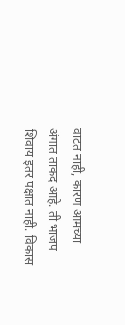वाटत नाही, कारण आमच्या अंगात ताकद आहे. ती भाजप शिवाय इतर पक्षात नाही. विकास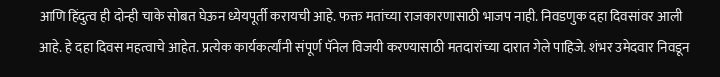आणि हिंदुत्व ही दोन्ही चाके सोबत घेऊन ध्येयपूर्ती करायची आहे. फक्त मतांच्या राजकारणासाठी भाजप नाही. निवडणुक दहा दिवसांवर आली आहे. हे दहा दिवस महत्वाचे आहेत. प्रत्येक कार्यकर्त्यांनी संपूर्ण पॅनेल विजयी करण्यासाठी मतदारांच्या दारात गेले पाहिजे. शंभर उमेदवार निवडून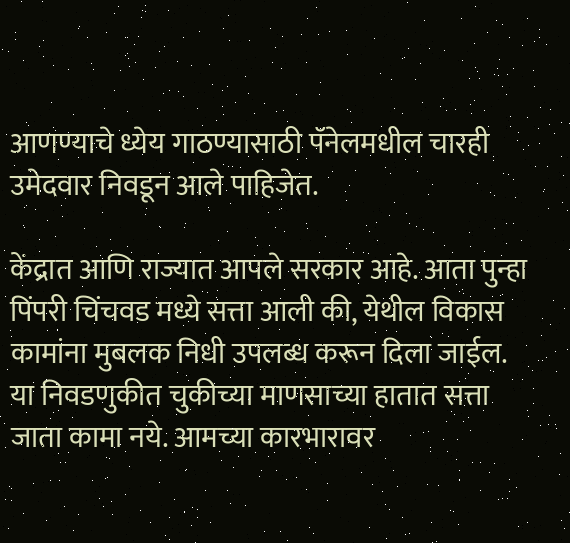आणण्याचे ध्येय गाठण्यासाठी पॅनेलमधील चारही उमेदवार निवडून आले पाहिजेत.

केंद्रात आणि राज्यात आपले सरकार आहे. आता पुन्हा पिंपरी चिंचवड मध्ये सत्ता आली की, येथील विकास कामांना मुबलक निधी उपलब्ध करून दिला जाईल. या निवडणुकीत चुकीच्या माणसाच्या हातात सत्ता जाता कामा नये. आमच्या कारभारावर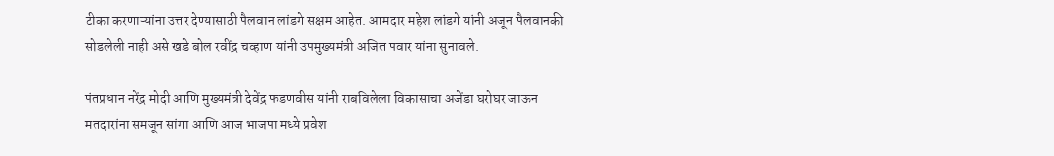टीका करणाऱ्यांना उत्तर देण्यासाठी पैलवान लांडगे सक्षम आहेत. आमदार महेश लांडगे यांनी अजून पैलवानकी सोडलेली नाही असे खडे बोल रवींद्र चव्हाण यांनी उपमुख्यमंत्री अजित पवार यांना सुनावले.

पंतप्रधान नरेंद्र मोदी आणि मुख्यमंत्री देवेंद्र फडणवीस यांनी राबविलेला विकासाचा अजेंडा घरोघर जाऊन मतदारांना समजून सांगा आणि आज भाजपा मध्ये प्रवेश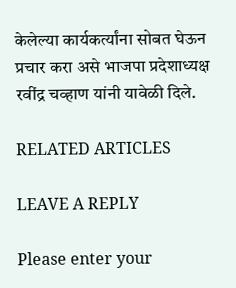केलेल्या कार्यकर्त्यांना सोबत घेऊन प्रचार करा असे भाजपा प्रदेशाध्यक्ष रवींद्र चव्हाण यांनी यावेळी दिले.

RELATED ARTICLES

LEAVE A REPLY

Please enter your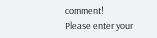comment!
Please enter your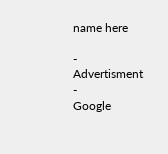name here

- Advertisment -
Google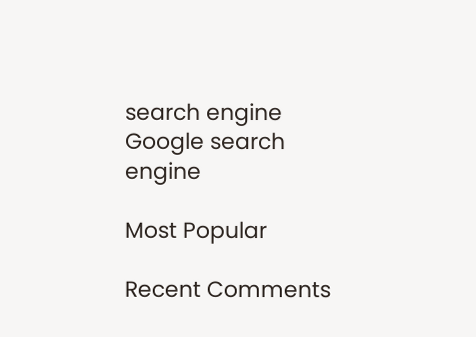search engine
Google search engine

Most Popular

Recent Comments